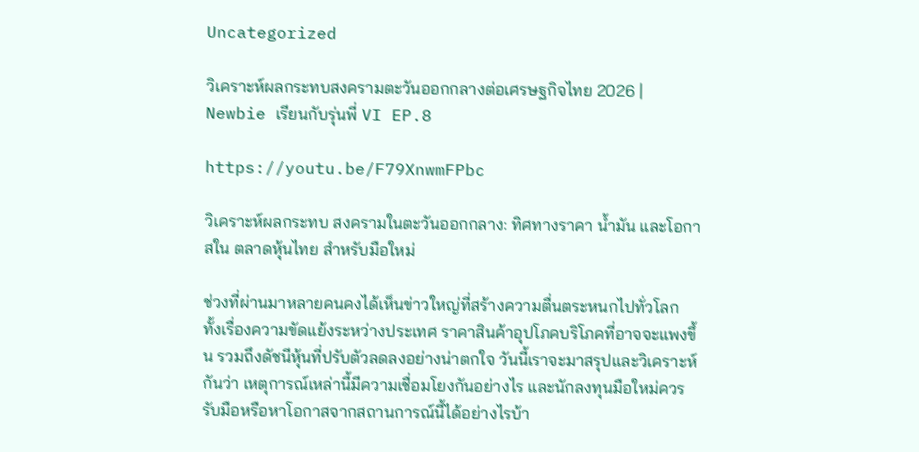Uncategorized

วิเคราะห์ผลกระทบสงครามตะวันออกกลางต่อเศรษฐกิจไทย 2026 | Newbie เรียนกับรุ่นพี่ VI EP.8

https://youtu.be/F79XnwmFPbc

วิเคราะห์ผลกระทบ สงครามในตะวันออกกลาง: ทิศทางราคา น้ำมัน และโอกาสใน ตลาดหุ้นไทย สำหรับมือใหม่

ช่วงที่ผ่านมาหลายคนคงได้เห็นข่าวใหญ่ที่สร้างความตื่นตระหนกไปทั่วโลก ทั้งเรื่องความขัดแย้งระหว่างประเทศ ราคาสินค้าอุปโภคบริโภคที่อาจจะแพงขึ้น รวมถึงดัชนีหุ้นที่ปรับตัวลดลงอย่างน่าตกใจ วันนี้เราจะมาสรุปและวิเคราะห์กันว่า เหตุการณ์เหล่านี้มีความเชื่อมโยงกันอย่างไร และนักลงทุนมือใหม่ควรรับมือหรือหาโอกาสจากสถานการณ์นี้ได้อย่างไรบ้า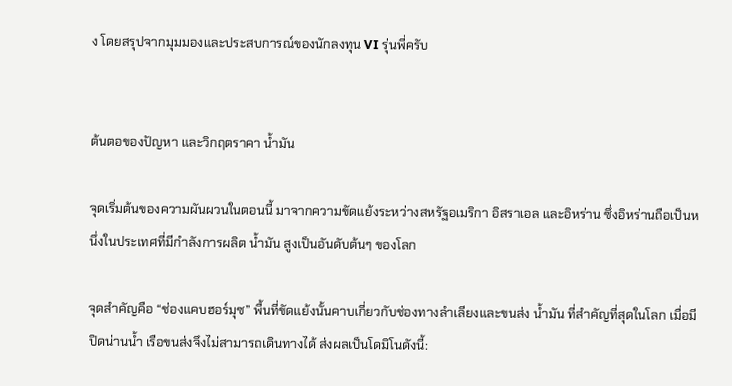ง โดยสรุปจากมุมมองและประสบการณ์ของนักลงทุน VI รุ่นพี่ครับ


ต้นตอของปัญหา และวิกฤตราคา น้ำมัน

จุดเริ่มต้นของความผันผวนในตอนนี้ มาจากความขัดแย้งระหว่างสหรัฐอเมริกา อิสราเอล และอิหร่าน ซึ่งอิหร่านถือเป็นหนึ่งในประเทศที่มีกำลังการผลิต น้ำมัน สูงเป็นอันดับต้นๆ ของโลก

จุดสำคัญคือ “ช่องแคบฮอร์มุซ” พื้นที่ขัดแย้งนั้นคาบเกี่ยวกับช่องทางลำเลียงและขนส่ง น้ำมัน ที่สำคัญที่สุดในโลก เมื่อมีปิดน่านน้ำ เรือขนส่งจึงไม่สามารถเดินทางได้ ส่งผลเป็นโดมิโนดังนี้: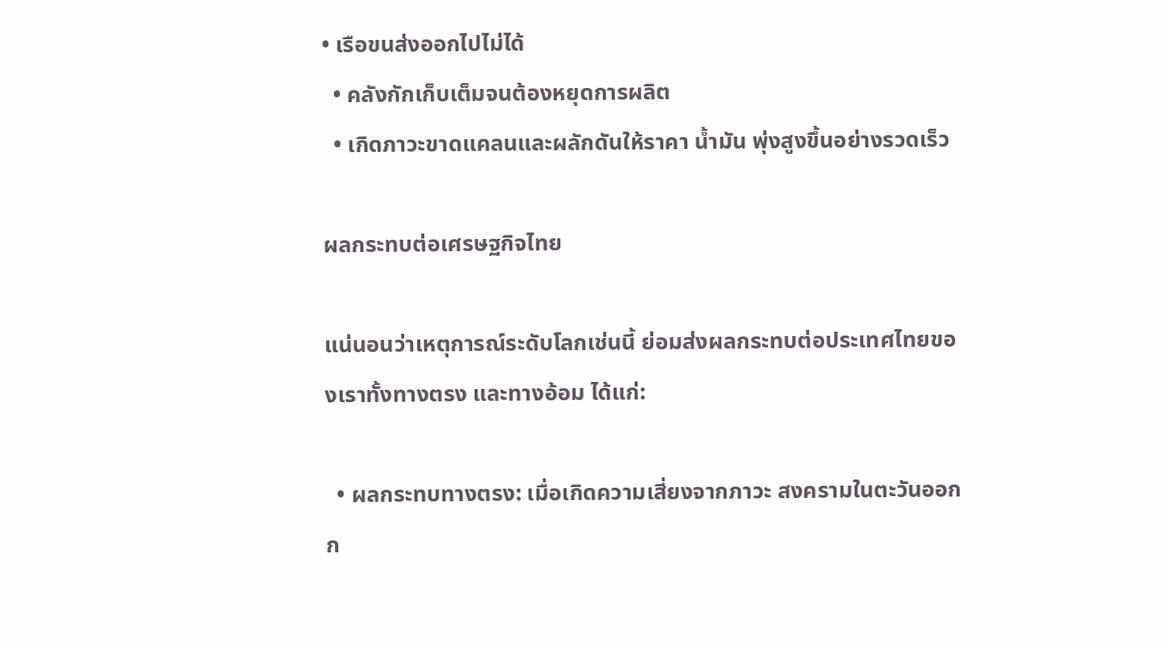• เรือขนส่งออกไปไม่ได้
  • คลังกักเก็บเต็มจนต้องหยุดการผลิต
  • เกิดภาวะขาดแคลนและผลักดันให้ราคา น้ำมัน พุ่งสูงขึ้นอย่างรวดเร็ว

ผลกระทบต่อเศรษฐกิจไทย

แน่นอนว่าเหตุการณ์ระดับโลกเช่นนี้ ย่อมส่งผลกระทบต่อประเทศไทยของเราทั้งทางตรง และทางอ้อม ได้แก่:

  • ผลกระทบทางตรง: เมื่อเกิดความเสี่ยงจากภาวะ สงครามในตะวันออกก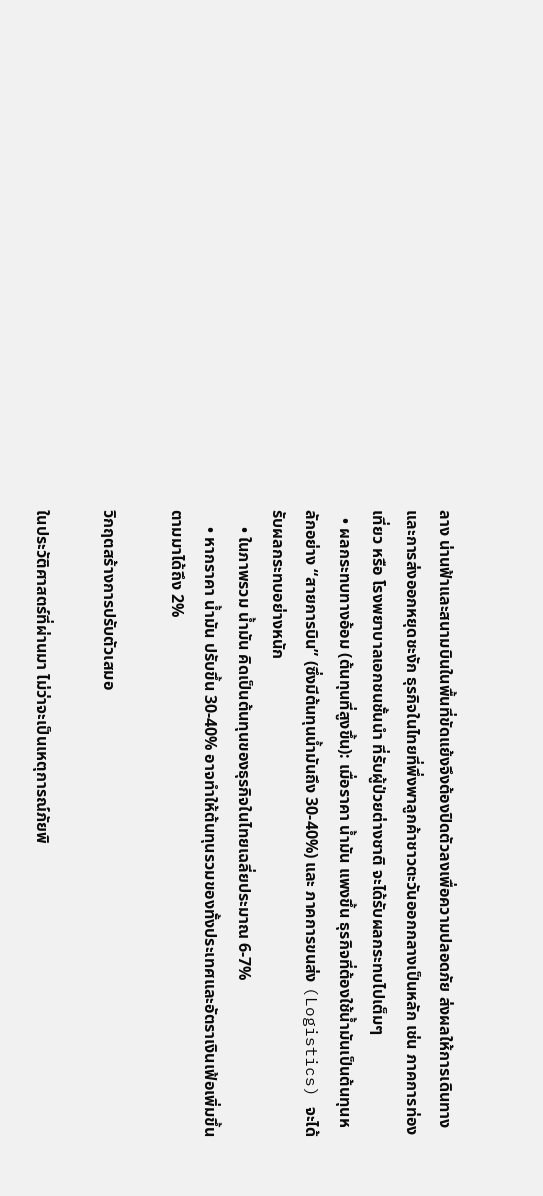ลาง น่านฟ้าและสนามบินในพื้นที่ขัดแย้งจึงต้องปิดตัวลงเพื่อความปลอดภัย ส่งผลให้การเดินทางและการส่งออกหยุดชะงัก ธุรกิจในไทยที่พึ่งพาลูกค้าชาวตะวันออกกลางเป็นหลัก เช่น ภาคการท่องเที่ยว หรือ โรงพยาบาลเอกชนชั้นนำ ที่รับผู้ป่วยต่างชาติ จะได้รับผลกระทบไปเต็มๆ
  • ผลกระทบทางอ้อม (ต้นทุนที่สูงขึ้น): เมื่อราคา น้ำมัน แพงขึ้น ธุรกิจที่ต้องใช้น้ำมันเป็นต้นทุนหลักอย่าง “สายการบิน” (ซึ่งมีต้นทุนน้ำมันถึง 30-40%) และ ภาคการขนส่ง (Logistics) จะได้รับผลกระทบอย่างหนัก
    • ในภาพรวม น้ำมัน คิดเป็นต้นทุนของธุรกิจในไทยเฉลี่ยประมาณ 6-7%
    • หากราคา น้ำมัน ปรับขึ้น 30-40% อาจทำให้ต้นทุนรวมของทั้งประเทศและอัตราเงินเฟ้อเพิ่มขึ้นตามมาได้ถึง 2%

วิกฤตสร้างการปรับตัวเสมอ

ในประวัติศาสตร์ที่ผ่านมา ไม่ว่าจะเป็นเหตุการณ์ภัยพิ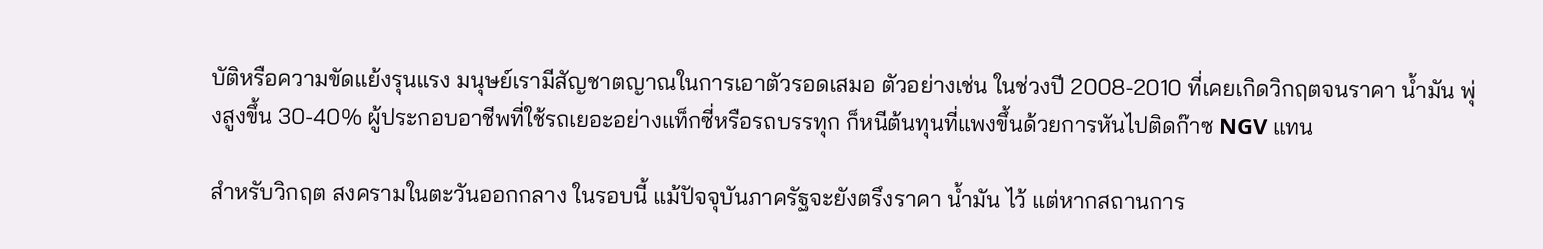บัติหรือความขัดแย้งรุนแรง มนุษย์เรามีสัญชาตญาณในการเอาตัวรอดเสมอ ตัวอย่างเช่น ในช่วงปี 2008-2010 ที่เคยเกิดวิกฤตจนราคา น้ำมัน พุ่งสูงขึ้น 30-40% ผู้ประกอบอาชีพที่ใช้รถเยอะอย่างแท็กซี่หรือรถบรรทุก ก็หนีต้นทุนที่แพงขึ้นด้วยการหันไปติดก๊าซ NGV แทน

สำหรับวิกฤต สงครามในตะวันออกกลาง ในรอบนี้ แม้ปัจจุบันภาครัฐจะยังตรึงราคา น้ำมัน ไว้ แต่หากสถานการ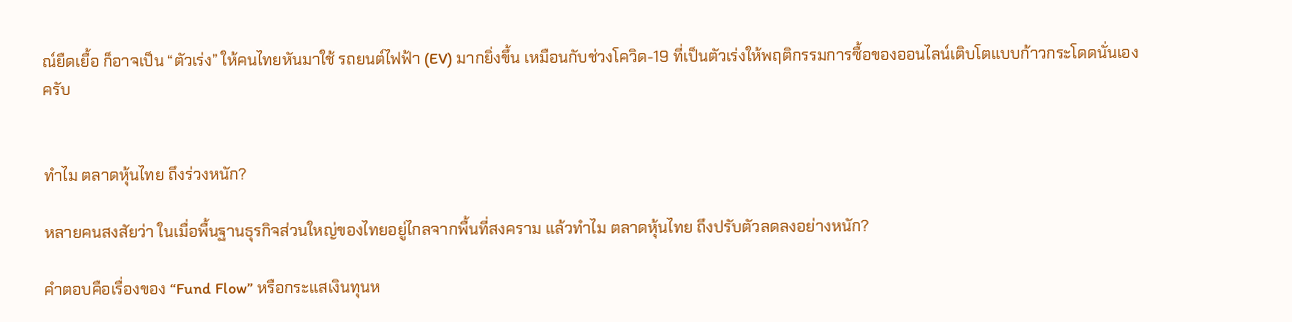ณ์ยืดเยื้อ ก็อาจเป็น “ตัวเร่ง” ให้คนไทยหันมาใช้ รถยนต์ไฟฟ้า (EV) มากยิ่งขึ้น เหมือนกับช่วงโควิด-19 ที่เป็นตัวเร่งให้พฤติกรรมการซื้อของออนไลน์เติบโตแบบก้าวกระโดดนั่นเองครับ


ทำไม ตลาดหุ้นไทย ถึงร่วงหนัก?

หลายคนสงสัยว่า ในเมื่อพื้นฐานธุรกิจส่วนใหญ่ของไทยอยู่ไกลจากพื้นที่สงคราม แล้วทำไม ตลาดหุ้นไทย ถึงปรับตัวลดลงอย่างหนัก?

คำตอบคือเรื่องของ “Fund Flow” หรือกระแสเงินทุนห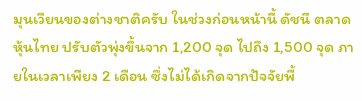มุนเวียนของต่างชาติครับ ในช่วงก่อนหน้านี้ ดัชนี ตลาดหุ้นไทย ปรับตัวพุ่งขึ้นจาก 1,200 จุด ไปถึง 1,500 จุด ภายในเวลาเพียง 2 เดือน ซึ่งไม่ได้เกิดจากปัจจัยพื้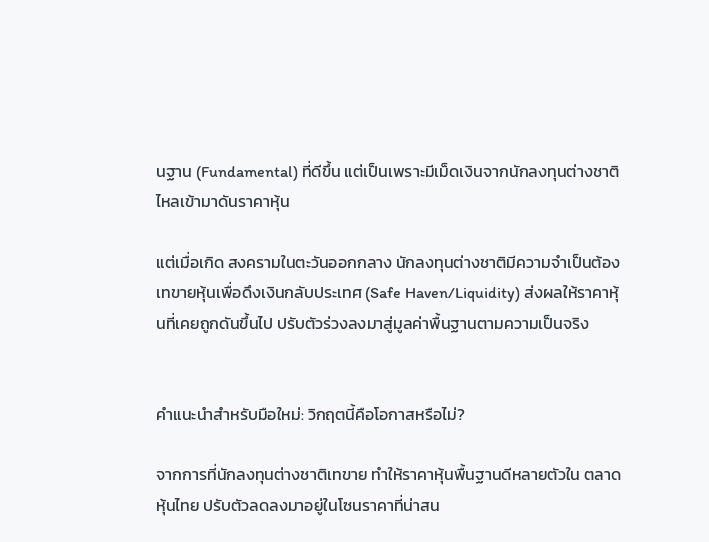นฐาน (Fundamental) ที่ดีขึ้น แต่เป็นเพราะมีเม็ดเงินจากนักลงทุนต่างชาติไหลเข้ามาดันราคาหุ้น

แต่เมื่อเกิด สงครามในตะวันออกกลาง นักลงทุนต่างชาติมีความจำเป็นต้องเทขายหุ้นเพื่อดึงเงินกลับประเทศ (Safe Haven/Liquidity) ส่งผลให้ราคาหุ้นที่เคยถูกดันขึ้นไป ปรับตัวร่วงลงมาสู่มูลค่าพื้นฐานตามความเป็นจริง


คำแนะนำสำหรับมือใหม่: วิกฤตนี้คือโอกาสหรือไม่?

จากการที่นักลงทุนต่างชาติเทขาย ทำให้ราคาหุ้นพื้นฐานดีหลายตัวใน ตลาดหุ้นไทย ปรับตัวลดลงมาอยู่ในโซนราคาที่น่าสน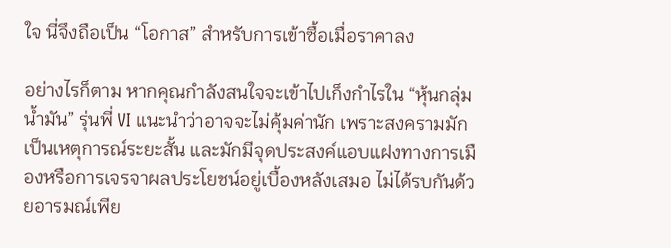ใจ นี่จึงถือเป็น “โอกาส” สำหรับการเข้าซื้อเมื่อราคาลง

อย่างไรก็ตาม หากคุณกำลังสนใจจะเข้าไปเก็งกำไรใน “หุ้นกลุ่มน้ำมัน” รุ่นพี่ VI แนะนำว่าอาจจะไม่คุ้มค่านัก เพราะสงครามมักเป็นเหตุการณ์ระยะสั้น และมักมีจุดประสงค์แอบแฝงทางการเมืองหรือการเจรจาผลประโยชน์อยู่เบื้องหลังเสมอ ไม่ได้รบกันด้วยอารมณ์เพีย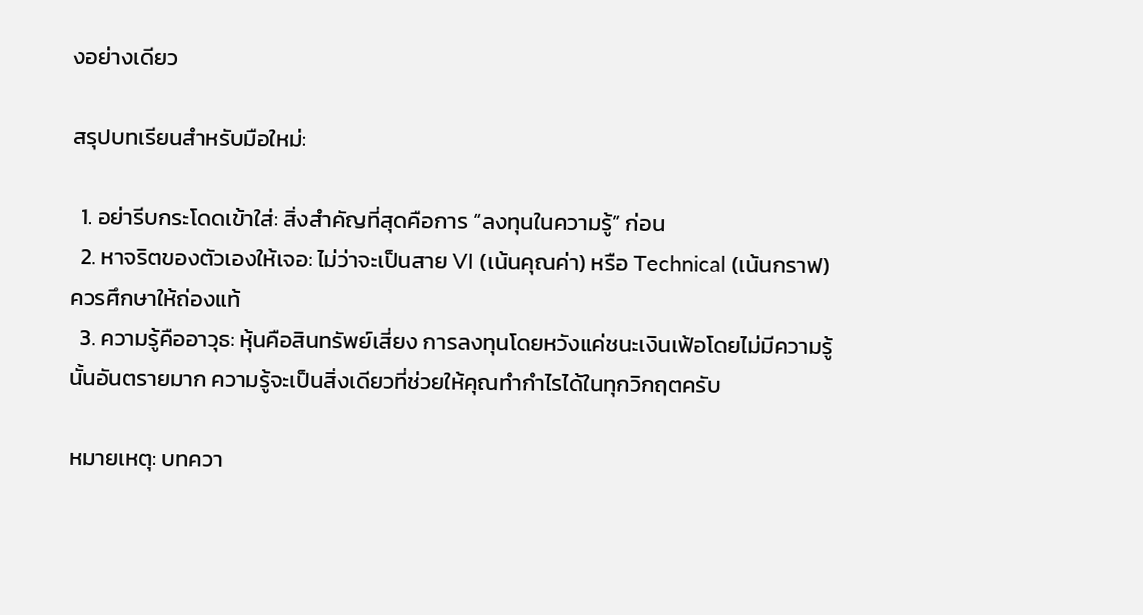งอย่างเดียว

สรุปบทเรียนสำหรับมือใหม่:

  1. อย่ารีบกระโดดเข้าใส่: สิ่งสำคัญที่สุดคือการ “ลงทุนในความรู้” ก่อน
  2. หาจริตของตัวเองให้เจอ: ไม่ว่าจะเป็นสาย VI (เน้นคุณค่า) หรือ Technical (เน้นกราฟ) ควรศึกษาให้ถ่องแท้
  3. ความรู้คืออาวุธ: หุ้นคือสินทรัพย์เสี่ยง การลงทุนโดยหวังแค่ชนะเงินเฟ้อโดยไม่มีความรู้นั้นอันตรายมาก ความรู้จะเป็นสิ่งเดียวที่ช่วยให้คุณทำกำไรได้ในทุกวิกฤตครับ

หมายเหตุ: บทควา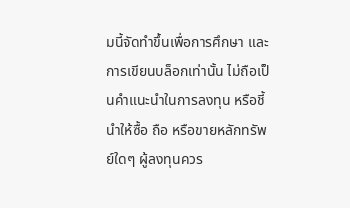มนี้จัดทำขึ้นเพื่อการศึกษา และการเขียนบล็อกเท่านั้น ไม่ถือเป็นคำแนะนำในการลงทุน หรือชี้นำให้ซื้อ ถือ หรือขายหลักทรัพย์ใดๆ ผู้ลงทุนควร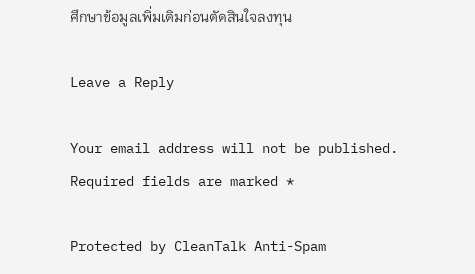ศึกษาข้อมูลเพิ่มเติมก่อนตัดสินใจลงทุน

Leave a Reply

Your email address will not be published. Required fields are marked *

Protected by CleanTalk Anti-Spam